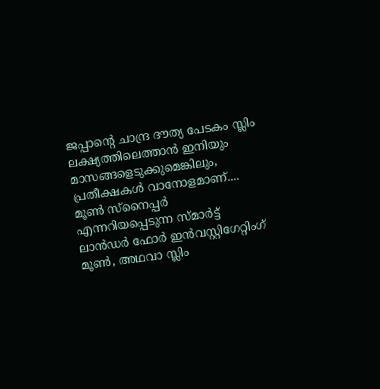ജപ്പാന്റെ ചാന്ദ്ര ദൗത്യ പേടകം സ്ലിം ലക്ഷ്യത്തിലെത്താൻ ഇനിയും മാസങ്ങളെടുക്കുമെങ്കിലും, പ്രതീക്ഷകൾ വാനോളമാണ്.... മൂൺ സ്നൈപ്പർ എന്നറിയപ്പെടുന്ന സ്മാർട്ട് ലാൻഡർ ഫോർ ഇൻവസ്റ്റിഗേറ്റിംഗ് മൂൺ, അഥവാ സ്ലിം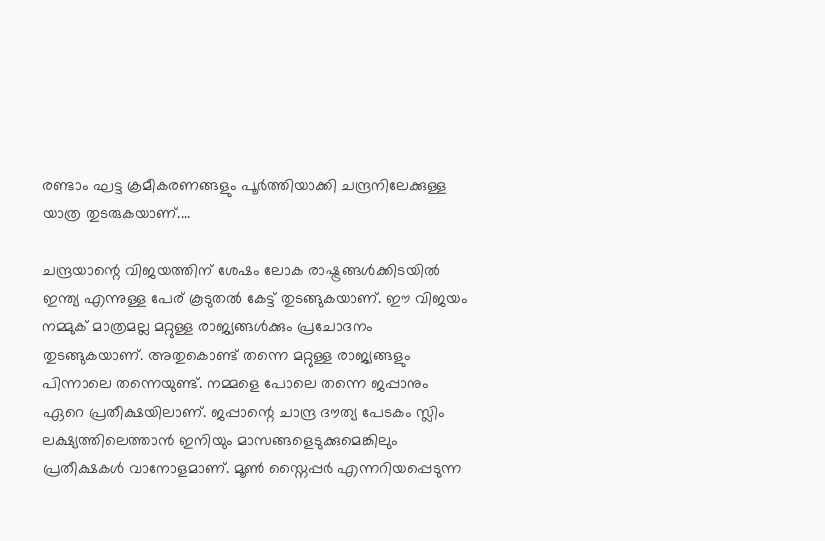രണ്ടാം ഘട്ട ക്രമീകരണങ്ങളും പൂർത്തിയാക്കി ചന്ദ്രനിലേക്കുള്ള യാത്ര തുടരുകയാണ്....

ചന്ദ്രയാന്റെ വിജയത്തിന് ശേഷം ലോക രാഷ്ട്രങ്ങൾക്കിടയിൽ ഇന്ത്യ എന്നുള്ള പേര് കൂടുതൽ കേട്ട് തുടങ്ങുകയാണ്. ഈ വിജയം നമ്മുക് മാത്രമല്ല മറ്റുള്ള രാജ്യങ്ങൾക്കും പ്രചോദനം തുടങ്ങുകയാണ്. അതുകൊണ്ട് തന്നെ മറ്റുള്ള രാജ്യങ്ങളും പിന്നാലെ തന്നെയുണ്ട്. നമ്മളെ പോലെ തന്നെ ജപ്പാനും ഏറെ പ്രതീക്ഷയിലാണ്. ജപ്പാന്റെ ചാന്ദ്ര ദൗത്യ പേടകം സ്ലിം ലക്ഷ്യത്തിലെത്താൻ ഇനിയും മാസങ്ങളെടുക്കുമെങ്കിലും പ്രതീക്ഷകൾ വാനോളമാണ്. മൂൺ സ്നൈപ്പർ എന്നറിയപ്പെടുന്ന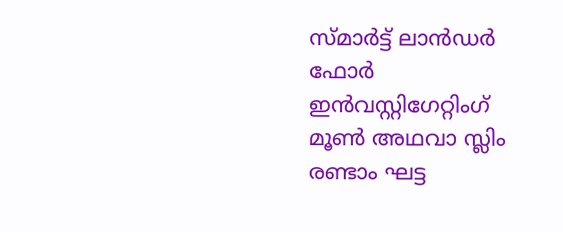സ്മാർട്ട് ലാൻഡർ ഫോർ ഇൻവസ്റ്റിഗേറ്റിംഗ് മൂൺ അഥവാ സ്ലിം രണ്ടാം ഘട്ട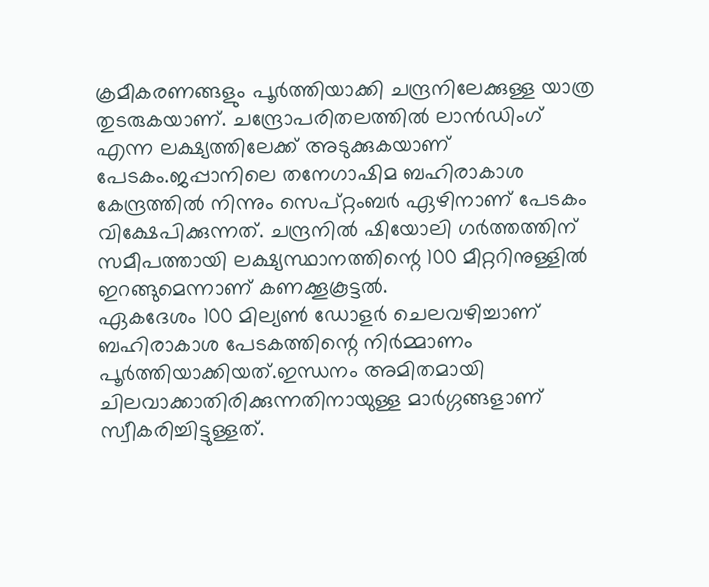ക്രമീകരണങ്ങളും പൂർത്തിയാക്കി ചന്ദ്രനിലേക്കുള്ള യാത്ര തുടരുകയാണ്. ചന്ദ്രോപരിതലത്തിൽ ലാൻഡിംഗ് എന്ന ലക്ഷ്യത്തിലേക്ക് അടുക്കുകയാണ് പേടകം.ജപ്പാനിലെ തനേഗാഷിമ ബഹിരാകാശ കേന്ദ്രത്തിൽ നിന്നും സെപ്റ്റംബർ ഏഴിനാണ് പേടകം വിക്ഷേപിക്കുന്നത്. ചന്ദ്രനിൽ ഷിയോലി ഗർത്തത്തിന് സമീപത്തായി ലക്ഷ്യസ്ഥാനത്തിന്റെ 100 മീറ്ററിനുള്ളിൽ ഇറങ്ങുമെന്നാണ് കണക്കൂകൂട്ടൽ.
ഏകദേശം 100 മില്യൺ ഡോളർ ചെലവഴിച്ചാണ് ബഹിരാകാശ പേടകത്തിന്റെ നിർമ്മാണം പൂർത്തിയാക്കിയത്.ഇന്ധനം അമിതമായി ചിലവാക്കാതിരിക്കുന്നതിനായുള്ള മാർഗ്ഗങ്ങളാണ് സ്വീകരിച്ചിട്ടുള്ളത്.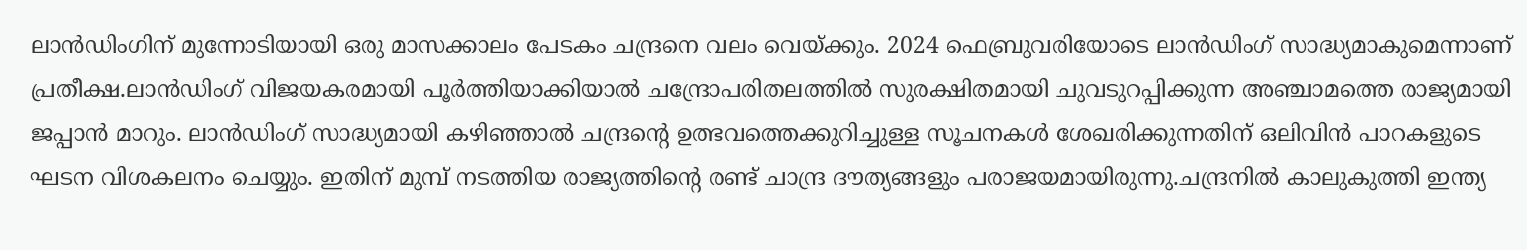ലാൻഡിംഗിന് മുന്നോടിയായി ഒരു മാസക്കാലം പേടകം ചന്ദ്രനെ വലം വെയ്ക്കും. 2024 ഫെബ്രുവരിയോടെ ലാൻഡിംഗ് സാദ്ധ്യമാകുമെന്നാണ് പ്രതീക്ഷ.ലാൻഡിംഗ് വിജയകരമായി പൂർത്തിയാക്കിയാൽ ചന്ദ്രോപരിതലത്തിൽ സുരക്ഷിതമായി ചുവടുറപ്പിക്കുന്ന അഞ്ചാമത്തെ രാജ്യമായി ജപ്പാൻ മാറും. ലാൻഡിംഗ് സാദ്ധ്യമായി കഴിഞ്ഞാൽ ചന്ദ്രന്റെ ഉത്ഭവത്തെക്കുറിച്ചുള്ള സൂചനകൾ ശേഖരിക്കുന്നതിന് ഒലിവിൻ പാറകളുടെ ഘടന വിശകലനം ചെയ്യും. ഇതിന് മുമ്പ് നടത്തിയ രാജ്യത്തിന്റെ രണ്ട് ചാന്ദ്ര ദൗത്യങ്ങളും പരാജയമായിരുന്നു.ചന്ദ്രനിൽ കാലുകുത്തി ഇന്ത്യ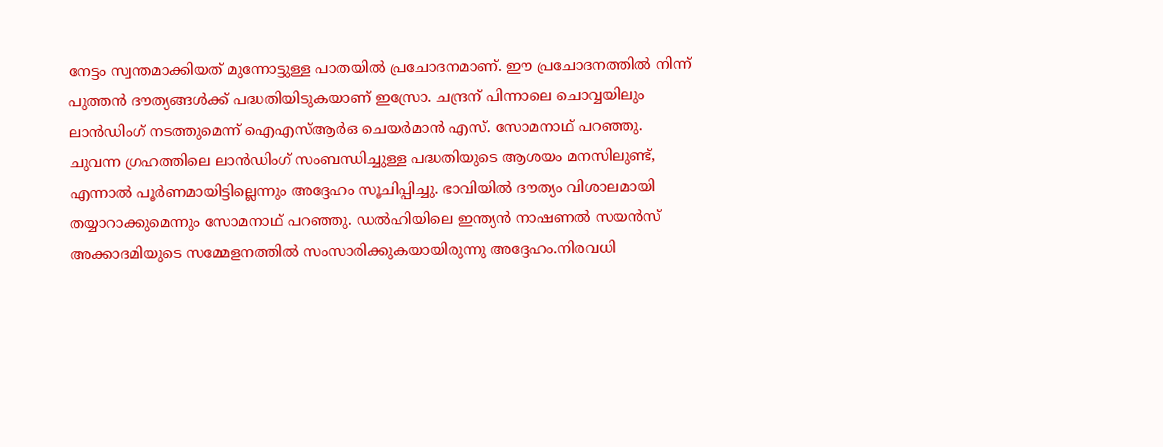നേട്ടം സ്വന്തമാക്കിയത് മുന്നോട്ടുള്ള പാതയിൽ പ്രചോദനമാണ്. ഈ പ്രചോദനത്തിൽ നിന്ന് പുത്തൻ ദൗത്യങ്ങൾക്ക് പദ്ധതിയിടുകയാണ് ഇസ്രോ. ചന്ദ്രന് പിന്നാലെ ചൊവ്വയിലും ലാൻഡിംഗ് നടത്തുമെന്ന് ഐഎസ്ആർഒ ചെയർമാൻ എസ്. സോമനാഥ് പറഞ്ഞു.
ചുവന്ന ഗ്രഹത്തിലെ ലാൻഡിംഗ് സംബന്ധിച്ചുള്ള പദ്ധതിയുടെ ആശയം മനസിലുണ്ട്, എന്നാൽ പൂർണമായിട്ടില്ലെന്നും അദ്ദേഹം സൂചിപ്പിച്ചു. ഭാവിയിൽ ദൗത്യം വിശാലമായി തയ്യാറാക്കുമെന്നും സോമനാഥ് പറഞ്ഞു. ഡൽഹിയിലെ ഇന്ത്യൻ നാഷണൽ സയൻസ് അക്കാദമിയുടെ സമ്മേളനത്തിൽ സംസാരിക്കുകയായിരുന്നു അദ്ദേഹം.നിരവധി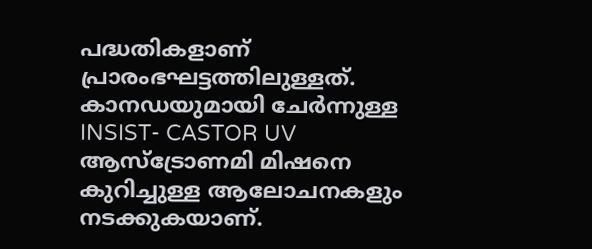പദ്ധതികളാണ് പ്രാരംഭഘട്ടത്തിലുള്ളത്. കാനഡയുമായി ചേർന്നുള്ള INSIST- CASTOR UV ആസ്ട്രോണമി മിഷനെ കുറിച്ചുള്ള ആലോചനകളും നടക്കുകയാണ്.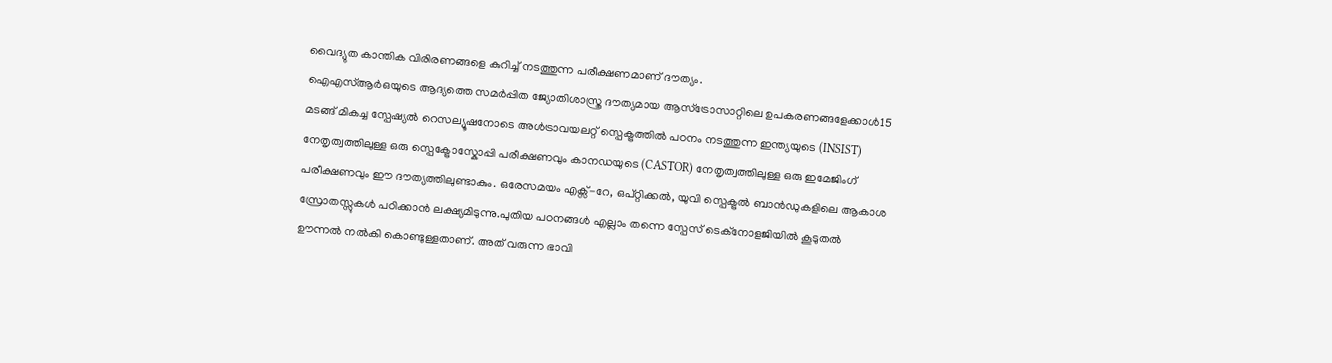വൈദ്യുത കാന്തിക വിരിരണങ്ങളെ കുറിച്ച് നടത്തുന്ന പരീക്ഷണമാണ് ദൗത്യം.
ഐഎസ്ആർഒയുടെ ആദ്യത്തെ സമർപ്പിത ജ്യോതിശാസ്ത്ര ദൗത്യമായ ആസ്ട്രോസാറ്റിലെ ഉപകരണങ്ങളേക്കാൾ15 മടങ്ങ് മികച്ച സ്പേഷ്യൽ റെസല്യൂഷനോടെ അൾട്രാവയലറ്റ് സ്പെക്ട്രത്തിൽ പഠനം നടത്തുന്ന ഇന്ത്യയുടെ (INSIST) നേതൃത്വത്തിലുള്ള ഒരു സ്പെക്ട്രോസ്കോപ്പി പരീക്ഷണവും കാനഡയുടെ (CASTOR) നേതൃത്വത്തിലുള്ള ഒരു ഇമേജിംഗ് പരീക്ഷണവും ഈ ദൗത്യത്തിലുണ്ടാകും. ഒരേസമയം എക്സ്-റേ, ഒപ്റ്റിക്കൽ, യുവി സ്പെക്ട്രൽ ബാൻഡുകളിലെ ആകാശ സ്രോതസ്സുകൾ പഠിക്കാൻ ലക്ഷ്യമിടുന്നു.പുതിയ പഠനങ്ങൾ എല്ലാം തന്നെ സ്പേസ് ടെക്നോളജിയിൽ കൂടുതൽ ഊന്നൽ നൽകി കൊണ്ടുള്ളതാണ്. അത് വരുന്ന ഭാവി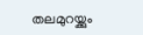തലമുറയ്ക്കും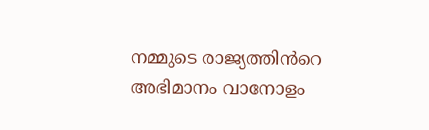നമ്മുടെ രാജ്യത്തിൻറെ അഭിമാനം വാനോളം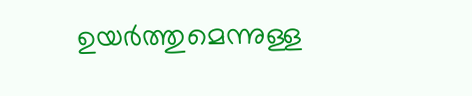ഉയർത്തുമെന്നുള്ള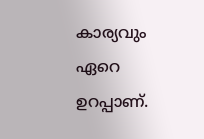കാര്യവും ഏറെ ഉറപ്പാണ്.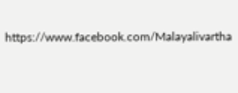https://www.facebook.com/Malayalivartha